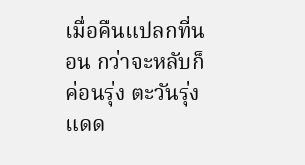เมื่อคืนแปลกที่นอน กว่าจะหลับก็ค่อนรุ่ง ตะวันรุ่ง แดด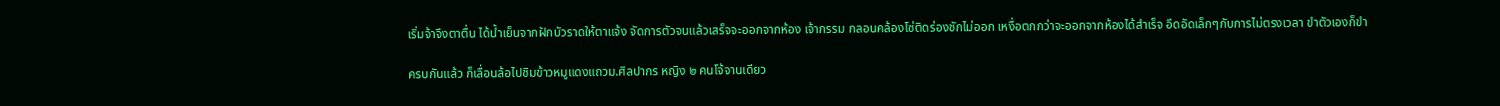เริ่มจ้าจึงตาตื่น ได้น้ำเย็นจากฝักบัวราดให้ตาแจ้ง จัดการตัวจนแล้วเสร็จจะออกจากห้อง เจ้ากรรม กลอนคล้องโซ่ติดร่องชักไม่ออก เหงื่อตกกว่าจะออกจากห้องได้สำเร็จ อึดอัดเล็กๆกับการไม่ตรงเวลา ขำตัวเองก็ขำ

ครบกันแล้ว ก็เลื่อนล้อไปชิมข้าวหมูแดงแถวม.ศิลปากร หญิง ๒ คนโจ้จานเดียว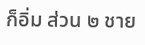ก็อิ่ม ส่วน ๒ ชาย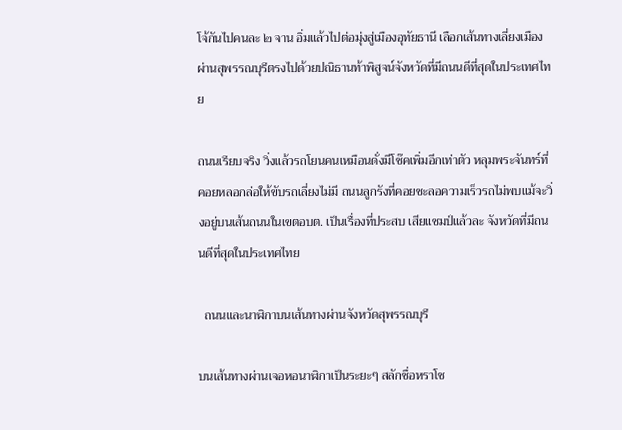โจ้กันไปคนละ ๒ จาน อิ่มแล้วไปต่อมุ่งสู่เมืองอุทัยธานี เลือกเส้นทางเลี่ยงเมืองผ่านสุพรรณบุรีตรงไปด้วยปณิธานท้าพิสูจน์จังหวัดที่มีถนนดีที่สุดในประเทศไทย

ถนนเรียบจริง วิ่งแล้วรถโยนคนเหมือนดั่งมีโช๊คเพิ่มอีกเท่าตัว หลุมพระจันทร์ที่คอยหลอกล่อให้ขับรถเลี่ยงไม่มี ถนนลูกรังที่คอยชะลอความเร็วรถไม่พบแม้จะวิ่งอยู่บนเส้นถนนในเขตอบต. เป็นเรื่องที่ประสบ เสียแชมป์แล้วละ จังหวัดที่มีถนนดีที่สุดในประเทศไทย

  ถนนและนาฬิกาบนเส้นทางผ่านจังหวัดสุพรรณบุรี

บนเส้นทางผ่านเจอหอนาฬิกาเป็นระยะๆ สลักชื่อหราโช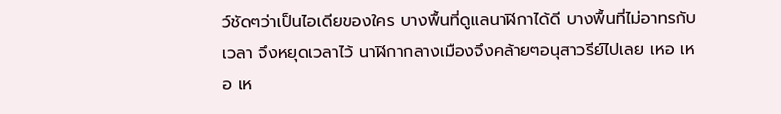ว์ชัดๆว่าเป็นไอเดียของใคร บางพื้นที่ดูแลนาฬิกาได้ดี บางพื้นที่ไม่อาทรกับเวลา จึงหยุดเวลาไว้ นาฬิกากลางเมืองจึงคล้ายๆอนุสาวรีย์ไปเลย เหอ เหอ เห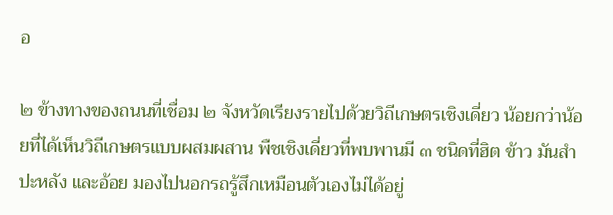อ

๒ ข้างทางของถนนที่เชื่อม ๒ จังหวัดเรียงรายไปด้วยวิถีเกษตรเชิงเดี่ยว น้อยกว่าน้อยที่ได้เห็นวิถีเกษตรแบบผสมผสาน พืชเชิงเดี่ยวที่พบพานมี ๓ ชนิดที่ฮิต ข้าว มันสำปะหลัง และอ้อย มองไปนอกรถรู้สึกเหมือนตัวเองไม่ได้อยู่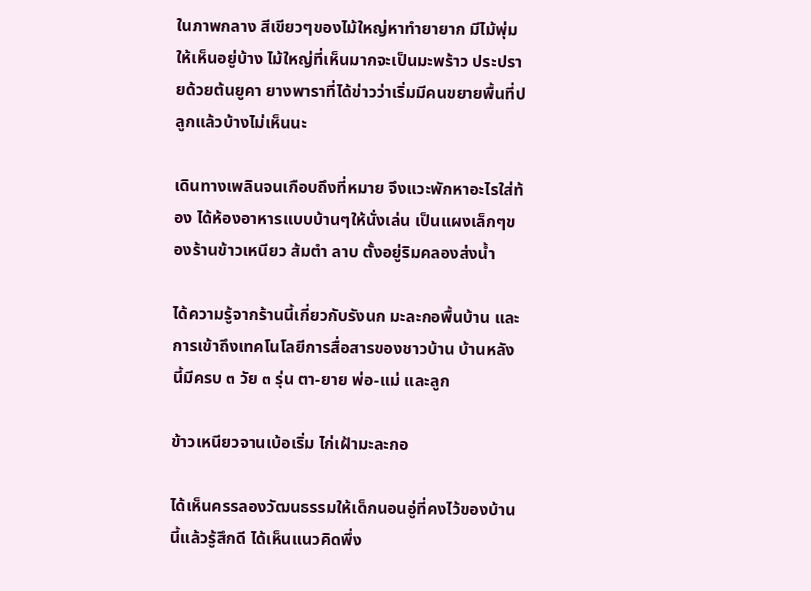ในภาพกลาง สีเขียวๆของไม้ใหญ่หาทำยายาก มีไม้พุ่มให้เห็นอยู่บ้าง ไม้ใหญ่ที่เห็นมากจะเป็นมะพร้าว ประปรายด้วยต้นยูคา ยางพาราที่ได้ข่าวว่าเริ่มมีคนขยายพื้นที่ปลูกแล้วบ้างไม่เห็นนะ

เดินทางเพลินจนเกือบถึงที่หมาย จึงแวะพักหาอะไรใส่ท้อง ได้ห้องอาหารแบบบ้านๆให้นั่งเล่น เป็นแผงเล็กๆของร้านข้าวเหนียว ส้มตำ ลาบ ตั้งอยู่ริมคลองส่งน้ำ

ได้ความรู้จากร้านนี้เกี่ยวกับรังนก มะละกอพื้นบ้าน และการเข้าถึงเทคโนโลยีการสื่อสารของชาวบ้าน บ้านหลังนี้มีครบ ๓ วัย ๓ รุ่น ตา-ยาย พ่อ-แม่ และลูก

ข้าวเหนียวจานเบ้อเริ่ม ไก่เฝ้ามะละกอ

ได้เห็นครรลองวัฒนธรรมให้เด็กนอนอู่ที่คงไว้ของบ้านนี้แล้วรู้สึกดี ได้เห็นแนวคิดพึ่ง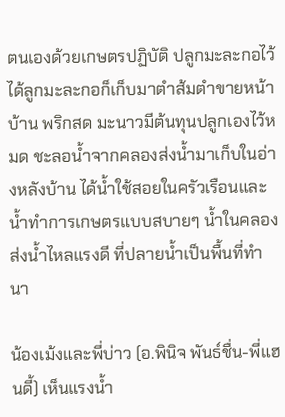ตนเองด้วยเกษตรปฏิบัติ ปลูกมะละกอไว้ ได้ลูกมะละกอก็เก็บมาตำส้มตำขายหน้าบ้าน พริกสด มะนาวมีต้นทุนปลูกเองไว้หมด ชะลอน้ำจากคลองส่งน้ำมาเก็บในอ่างหลังบ้าน ได้น้ำใช้สอยในครัวเรือนและน้ำทำการเกษตรแบบสบายๆ น้ำในคลองส่งน้ำไหลแรงดี ที่ปลายน้ำเป็นพื้นที่ทำนา

น้องเม้งและพี่บ่าว (อ.พินิจ พันธ์ชื่น-พี่แฮนดี้) เห็นแรงน้ำ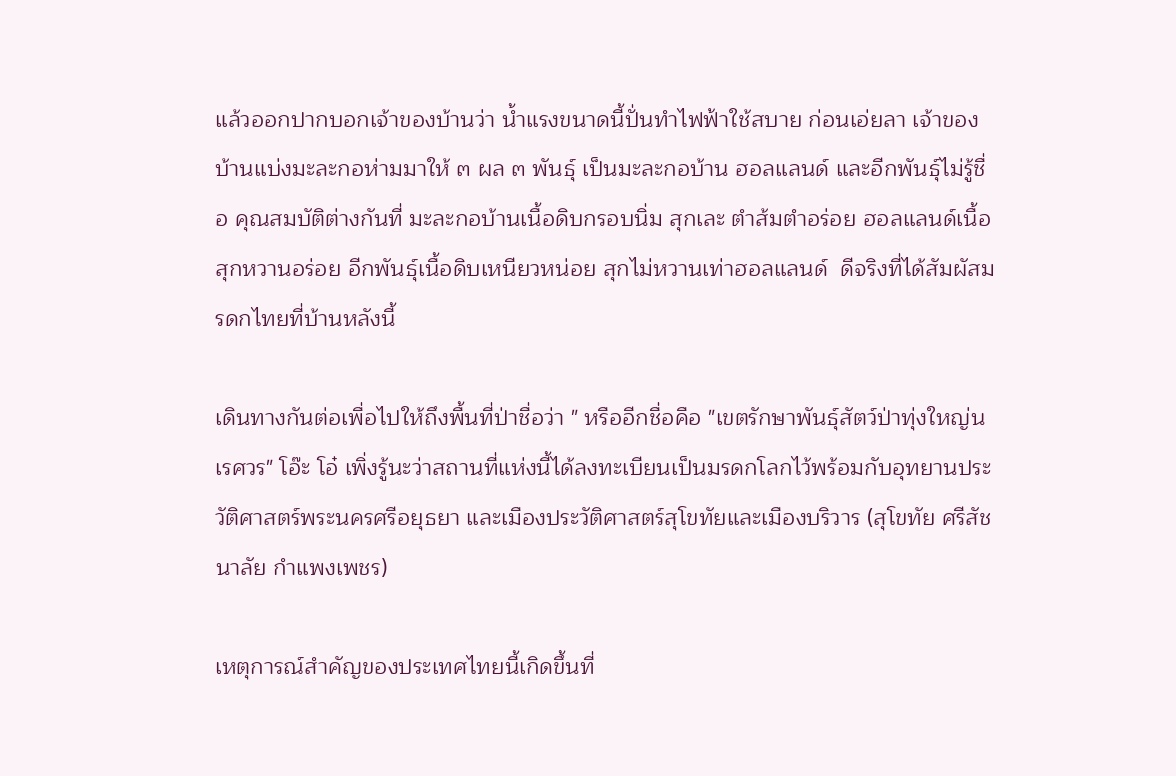แล้วออกปากบอกเจ้าของบ้านว่า น้ำแรงขนาดนี้ปั่นทำไฟฟ้าใช้สบาย ก่อนเอ่ยลา เจ้าของบ้านแบ่งมะละกอห่ามมาให้ ๓ ผล ๓ พันธุ์ เป็นมะละกอบ้าน ฮอลแลนด์ และอีกพันธุ์ไม่รู้ชื่อ คุณสมบัติต่างกันที่ มะละกอบ้านเนื้อดิบกรอบนิ่ม สุกเละ ตำส้มตำอร่อย ฮอลแลนด์เนื้อสุกหวานอร่อย อีกพันธุ์เนื้อดิบเหนียวหน่อย สุกไม่หวานเท่าฮอลแลนด์  ดีจริงที่ได้สัมผัสมรดกไทยที่บ้านหลังนี้

เดินทางกันต่อเพื่อไปให้ถึงพื้นที่ป่าชื่อว่า " หรืออีกชื่อคือ "เขตรักษาพันธุ์สัตว์ป่าทุ่งใหญ่นเรศวร" โอ๊ะ โอ๋ เพิ่งรู้นะว่าสถานที่แห่งนี้ได้ลงทะเบียนเป็นมรดกโลกไว้พร้อมกับอุทยานประวัติศาสตร์พระนครศรีอยุธยา และเมืองประวัติศาสตร์สุโขทัยและเมืองบริวาร (สุโขทัย ศรีสัชนาลัย กำแพงเพชร)

เหตุการณ์สำคัญของประเทศไทยนี้เกิดขึ้นที่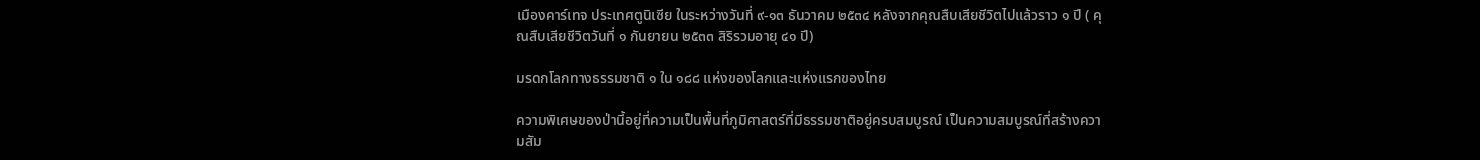เมืองคาร์เทจ ประเทศตูนิเซีย ในระหว่างวันที่ ๙-๑๓ ธันวาคม ๒๕๓๔ หลังจากคุณสืบเสียชีวิตไปแล้วราว ๑ ปี ( คุณสืบเสียชีวิตวันที่ ๑ กันยายน ๒๕๓๓ สิริรวมอายุ ๔๑ ปี)

มรดกโลกทางธรรมชาติ ๑ ใน ๑๘๘ แห่งของโลกและแห่งแรกของไทย

ความพิเศษของป่านี้อยู่ที่ความเป็นพื้นที่ภูมิศาสตร์ที่มีธรรมชาติอยู่ครบสมบูรณ์ เป็นความสมบูรณ์ที่สร้างความสัม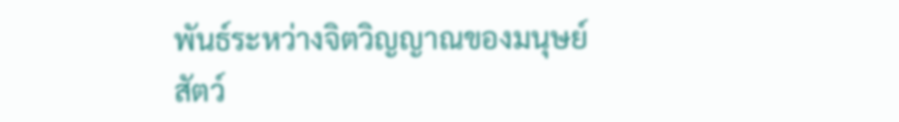พันธ์ระหว่างจิตวิญญาณของมนุษย์ สัตว์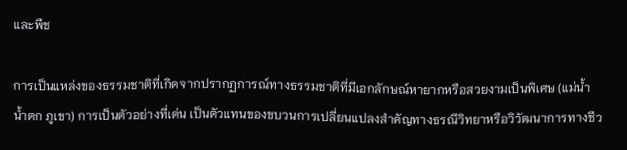และพืช

การเป็นแหล่งของธรรมชาติที่เกิดจากปรากฏการณ์ทางธรรมชาติที่มีเอกลักษณ์หายากหรือสวยงามเป็นพิเศษ (แม่น้ำ น้ำตก ภูเขา) การเป็นตัวอย่างที่เด่น เป็นตัวแทนของขบวนการเปลี่ยนแปลงสำคัญทางธรณีวิทยาหรือวิวัฒนาการทางชีว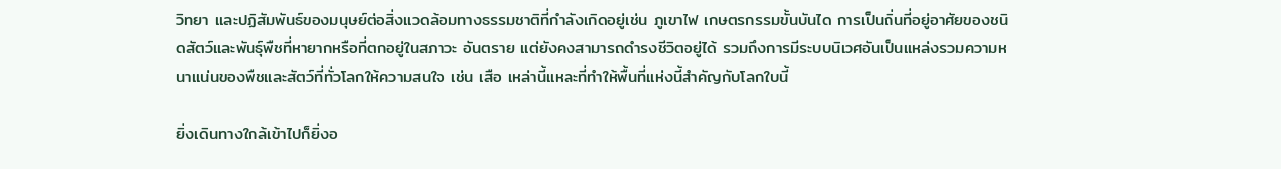วิทยา และปฏิสัมพันธ์ของมนุษย์ต่อสิ่งแวดล้อมทางธรรมชาติที่กำลังเกิดอยู่เช่น ภูเขาไฟ เกษตรกรรมขั้นบันได การเป็นถิ่นที่อยู่อาศัยของชนิดสัตว์และพันธุ์พืชที่หายากหรือที่ตกอยู่ในสภาวะ อันตราย แต่ยังคงสามารถดำรงชีวิตอยู่ได้ รวมถึงการมีระบบนิเวศอันเป็นแหล่งรวมความหนาแน่นของพืชและสัตว์ที่ทั่วโลกให้ความสนใจ เช่น เสือ เหล่านี้แหละที่ทำให้พื้นที่แห่งนี้สำคัญกับโลกใบนี้

ยิ่งเดินทางใกล้เข้าไปก็ยิ่งอ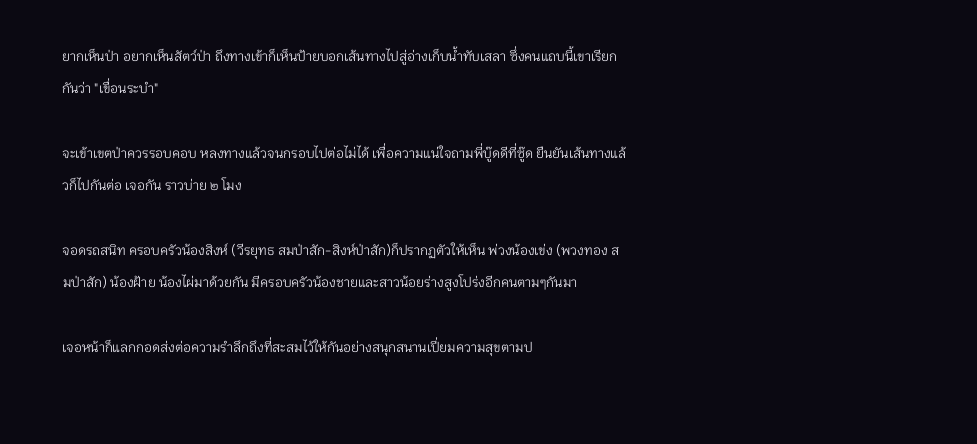ยากเห็นป่า อยากเห็นสัตว์ป่า ถึงทางเข้าก็เห็นป้ายบอกเส้นทางไปสู่อ่างเก็บน้ำทับเสลา ซึ่งคนแถบนี้เขาเรียกกันว่า "เขื่อนระบำ"

จะเข้าเขตป่าควรรอบคอบ หลงทางแล้วจนกรอบไปต่อไม่ได้ เพื่อความแน่ใจถามพี่บู๊ดดีที่ซู๊ด ยืนยันเส้นทางแล้วก็ไปกันต่อ เจอกัน ราวบ่าย ๒ โมง

จอดรถสนิท ครอบครัวน้องสิงห์ (วีรยุทธ สมป่าสัก-สิงห์ป่าสัก)ก็ปรากฏตัวให้เห็น พ่วงน้องเข่ง (พวงทอง สมป่าสัก) น้องฝ้าย น้องไผ่มาด้วยกัน มีครอบครัวน้องชายและสาวน้อยร่างสูงโปร่งอีกคนตามๆกันมา

เจอหน้าก็แลกกอดส่งต่อความรำลึกถึงที่สะสมไว้ให้กันอย่างสนุกสนานเปี่ยมความสุขตามป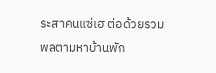ระสาคนแซ่เฮ ต่อด้วยรวมพลตามหาบ้านพัก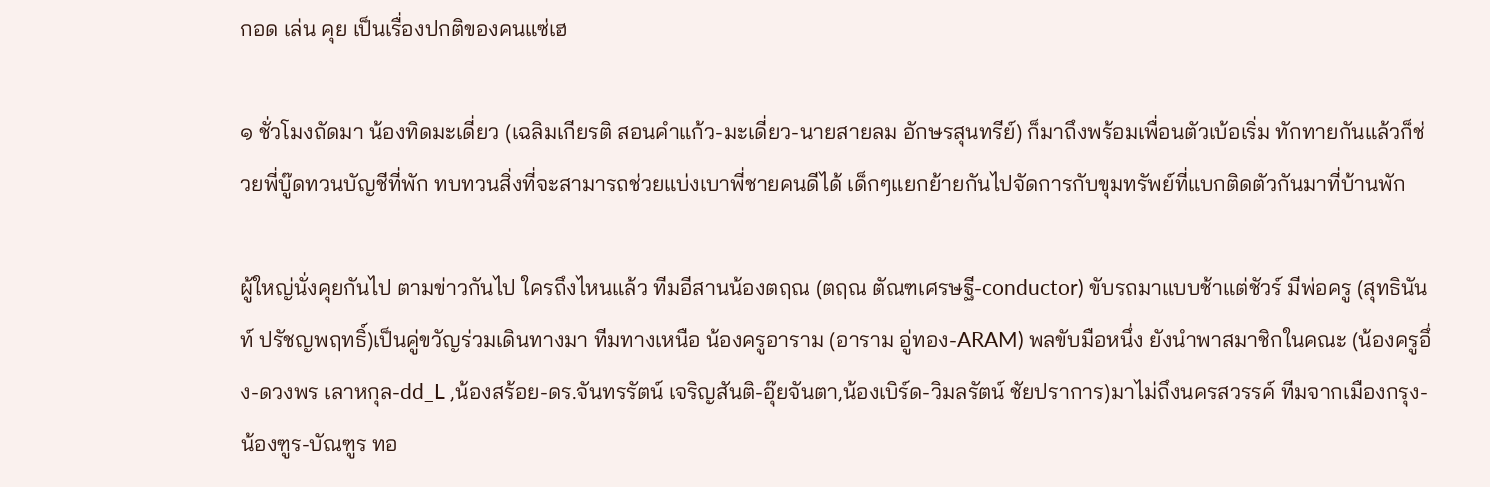กอด เล่น คุย เป็นเรื่องปกติของคนแซ่เฮ

๑ ชั่วโมงถัดมา น้องทิดมะเดี่ยว (เฉลิมเกียรติ สอนคำแก้ว-มะเดี่ยว-นายสายลม อักษรสุนทรีย์) ก็มาถึงพร้อมเพื่อนตัวเบ้อเริ่ม ทักทายกันแล้วก็ช่วยพี่บู๊ดทวนบัญชีที่พัก ทบทวนสิ่งที่จะสามารถช่วยแบ่งเบาพี่ชายคนดีได้ เด็กๆแยกย้ายกันไปจัดการกับขุมทรัพย์ที่แบกติดตัวกันมาที่บ้านพัก

ผู้ใหญ่นั่งคุยกันไป ตามข่าวกันไป ใครถึงไหนแล้ว ทีมอีสานน้องตฤณ (ตฤณ ตัณฑเศรษฐี-conductor) ขับรถมาแบบช้าแต่ชัวร์ มีพ่อครู (สุทธินันท์ ปรัชญพฤทธิ์)เป็นคู่ขวัญร่วมเดินทางมา ทีมทางเหนือ น้องครูอาราม (อาราม อู่ทอง-ARAM) พลขับมือหนึ่ง ยังนำพาสมาชิกในคณะ (น้องครูอึ่ง-ดวงพร เลาหกุล-dd_L ,น้องสร้อย-ดร.จันทรรัตน์ เจริญสันติ-อุ๊ยจันตา,น้องเบิร์ด-วิมลรัตน์ ชัยปราการ)มาไม่ถึงนครสวรรค์ ทีมจากเมืองกรุง-น้องฑูร-บัณฑูร ทอ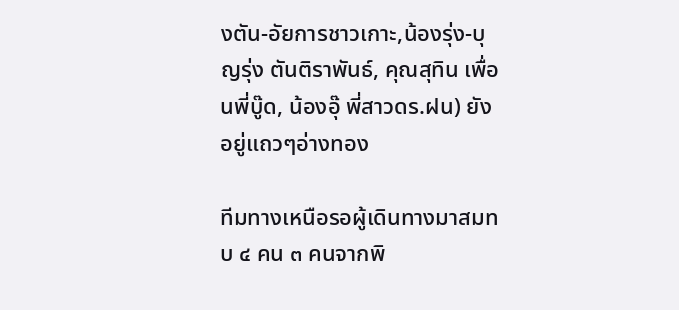งตัน-อัยการชาวเกาะ,น้องรุ่ง-บุญรุ่ง ตันติราพันธ์, คุณสุทิน เพื่อนพี่บู๊ด, น้องอุ๊ พี่สาวดร.ฝน) ยังอยู่แถวๆอ่างทอง

ทีมทางเหนือรอผู้เดินทางมาสมทบ ๔ คน ๓ คนจากพิ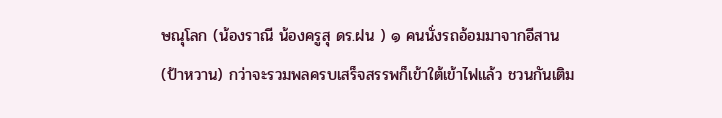ษณุโลก (น้องราณี น้องครูสุ ดร.ฝน ) ๑ คนนั่งรถอ้อมมาจากอีสาน (ป้าหวาน) กว่าจะรวมพลครบเสร็จสรรพก็เข้าใต้เข้าไฟแล้ว ชวนกันเติม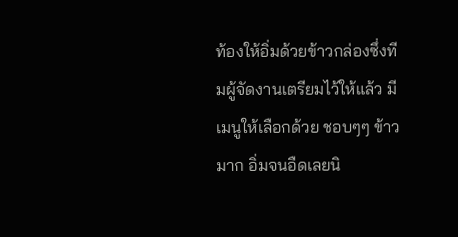ท้องให้อิ่มด้วยข้าวกล่องซึ่งทีมผู้จัดงานเตรียมไว้ให้แล้ว มีเมนูให้เลือกด้วย ชอบๆๆ ข้าวมาก อิ่มจนอืดเลยนิ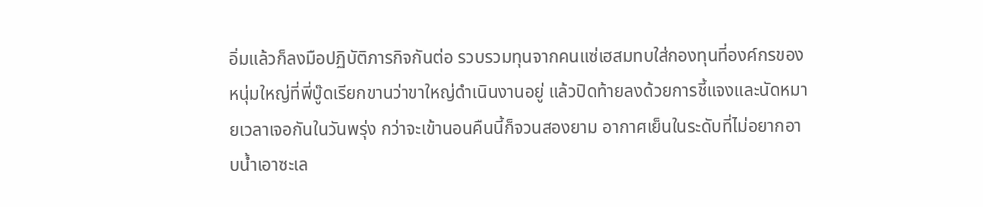อิ่มแล้วก็ลงมือปฏิบัติภารกิจกันต่อ รวบรวมทุนจากคนแซ่เฮสมทบใส่กองทุนที่องค์กรของหนุ่มใหญ่ที่พี่บู๊ดเรียกขานว่าขาใหญ่ดำเนินงานอยู่ แล้วปิดท้ายลงด้วยการชี้แจงและนัดหมายเวลาเจอกันในวันพรุ่ง กว่าจะเข้านอนคืนนี้ก็จวนสองยาม อากาศเย็นในระดับที่ไม่อยากอาบน้ำเอาซะเล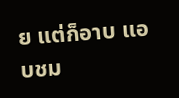ย แต่ก็อาบ แอบชม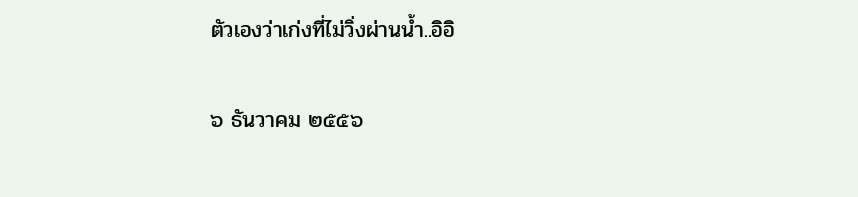ตัวเองว่าเก่งที่ไม่วิ่งผ่านน้ำ..อิอิ

๖ ธันวาคม ๒๕๕๖